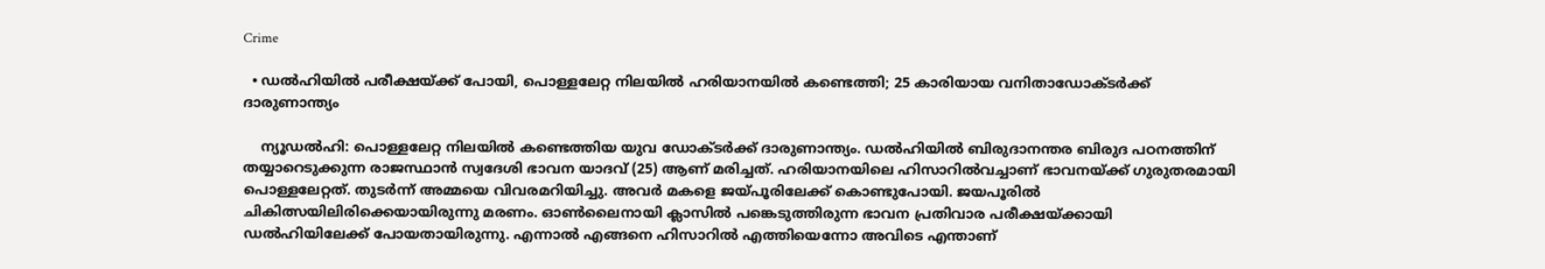Crime

  • ഡല്‍ഹിയില്‍ പരീക്ഷയ്ക്ക് പോയി, പൊള്ളലേറ്റ നിലയില്‍ ഹരിയാനയില്‍ കണ്ടെത്തി; 25 കാരിയായ വനിതാഡോക്ടര്‍ക്ക് ദാരുണാന്ത്യം

    ന്യൂഡല്‍ഹി: പൊള്ളലേറ്റ നിലയില്‍ കണ്ടെത്തിയ യുവ ഡോക്ടര്‍ക്ക് ദാരുണാന്ത്യം. ഡല്‍ഹിയില്‍ ബിരുദാനന്തര ബിരുദ പഠനത്തിന് തയ്യാറെടുക്കുന്ന രാജസ്ഥാന്‍ സ്വദേശി ഭാവന യാദവ് (25) ആണ് മരിച്ചത്. ഹരിയാനയിലെ ഹിസാറില്‍വച്ചാണ് ഭാവനയ്ക്ക് ഗുരുതരമായി പൊള്ളലേറ്റത്. തുടര്‍ന്ന് അമ്മയെ വിവരമറിയിച്ചു. അവര്‍ മകളെ ജയ്പൂരിലേക്ക് കൊണ്ടുപോയി. ജയപൂരില്‍ ചികിത്സയിലിരിക്കെയായിരുന്നു മരണം. ഓണ്‍ലൈനായി ക്ലാസില്‍ പങ്കെടുത്തിരുന്ന ഭാവന പ്രതിവാര പരീക്ഷയ്ക്കായി ഡല്‍ഹിയിലേക്ക് പോയതായിരുന്നു. എന്നാല്‍ എങ്ങനെ ഹിസാറില്‍ എത്തിയെന്നോ അവിടെ എന്താണ്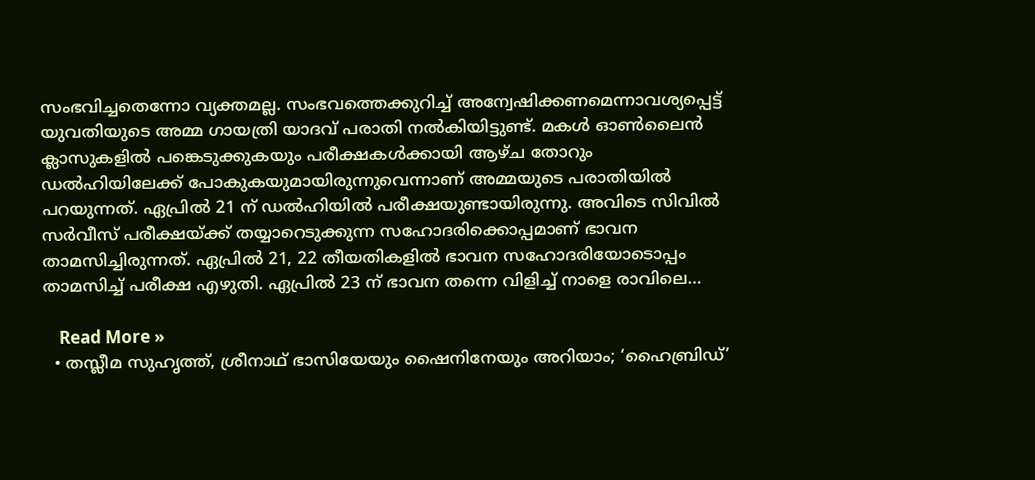സംഭവിച്ചതെന്നോ വ്യക്തമല്ല. സംഭവത്തെക്കുറിച്ച് അന്വേഷിക്കണമെന്നാവശ്യപ്പെട്ട് യുവതിയുടെ അമ്മ ഗായത്രി യാദവ് പരാതി നല്‍കിയിട്ടുണ്ട്. മകള്‍ ഓണ്‍ലൈന്‍ ക്ലാസുകളില്‍ പങ്കെടുക്കുകയും പരീക്ഷകള്‍ക്കായി ആഴ്ച തോറും ഡല്‍ഹിയിലേക്ക് പോകുകയുമായിരുന്നുവെന്നാണ് അമ്മയുടെ പരാതിയില്‍ പറയുന്നത്. ഏപ്രില്‍ 21 ന് ഡല്‍ഹിയില്‍ പരീക്ഷയുണ്ടായിരുന്നു. അവിടെ സിവില്‍ സര്‍വീസ് പരീക്ഷയ്ക്ക് തയ്യാറെടുക്കുന്ന സഹോദരിക്കൊപ്പമാണ് ഭാവന താമസിച്ചിരുന്നത്. ഏപ്രില്‍ 21, 22 തീയതികളില്‍ ഭാവന സഹോദരിയോടൊപ്പം താമസിച്ച് പരീക്ഷ എഴുതി. ഏപ്രില്‍ 23 ന് ഭാവന തന്നെ വിളിച്ച് നാളെ രാവിലെ…

    Read More »
  • തസ്ലീമ സുഹൃത്ത്, ശ്രീനാഥ് ഭാസിയേയും ഷൈനിനേയും അറിയാം; ‘ഹൈബ്രിഡ്’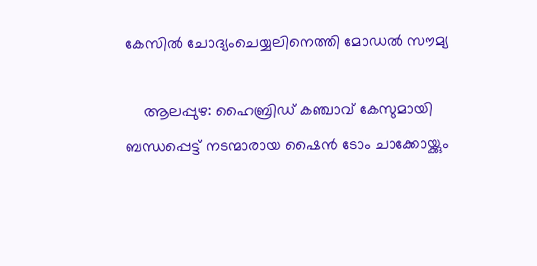കേസില്‍ ചോദ്യംചെയ്യലിനെത്തി മോഡല്‍ സൗമ്യ

    ആലപ്പുഴ: ഹൈബ്രിഡ് കഞ്ചാവ് കേസുമായി ബന്ധപ്പെട്ട് നടന്മാരായ ഷൈന്‍ ടോം ചാക്കോയ്ക്കും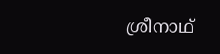ശ്രീനാഥ്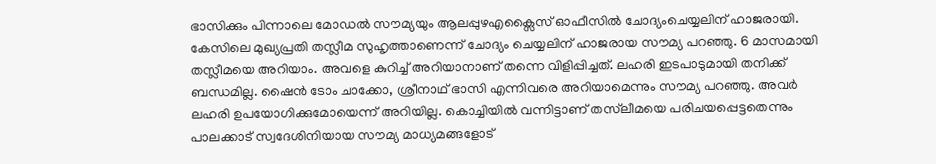ഭാസിക്കും പിന്നാലെ മോഡല്‍ സൗമ്യയും ആലപ്പുഴഎക്സൈസ് ഓഫീസില്‍ ചോദ്യംചെയ്യലിന് ഹാജരായി. കേസിലെ മുഖ്യപ്രതി തസ്ലീമ സുഹൃത്താണെന്ന് ചോദ്യം ചെയ്യലിന് ഹാജരായ സൗമ്യ പറഞ്ഞു. 6 മാസമായി തസ്ലീമയെ അറിയാം. അവളെ കുറിച്ച് അറിയാനാണ് തന്നെ വിളിപ്പിച്ചത്. ലഹരി ഇടപാടുമായി തനിക്ക് ബന്ധമില്ല. ഷൈന്‍ ടോം ചാക്കോ, ശ്രീനാഥ് ഭാസി എന്നിവരെ അറിയാമെന്നും സൗമ്യ പറഞ്ഞു. അവര്‍ ലഹരി ഉപയോഗിക്കുമോയെന്ന് അറിയില്ല. കൊച്ചിയില്‍ വന്നിട്ടാണ് തസ്‌ലീമയെ പരിചയപ്പെട്ടതെന്നും പാലക്കാട് സ്വദേശിനിയായ സൗമ്യ മാധ്യമങ്ങളോട്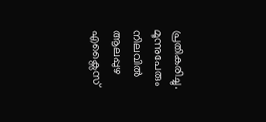പ്രതികരിച്ചു. മൂന്നുപേരും നിലവില്‍ ആലപ്പുഴ എക്സൈസ്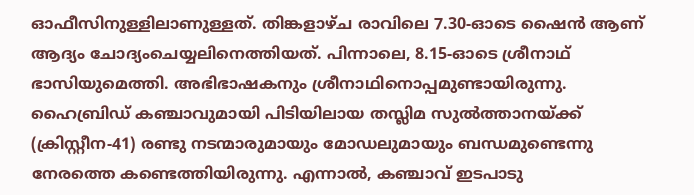ഓഫീസിനുള്ളിലാണുള്ളത്. തിങ്കളാഴ്ച രാവിലെ 7.30-ഓടെ ഷൈന്‍ ആണ് ആദ്യം ചോദ്യംചെയ്യലിനെത്തിയത്. പിന്നാലെ, 8.15-ഓടെ ശ്രീനാഥ് ഭാസിയുമെത്തി. അഭിഭാഷകനും ശ്രീനാഥിനൊപ്പമുണ്ടായിരുന്നു. ഹൈബ്രിഡ് കഞ്ചാവുമായി പിടിയിലായ തസ്ലിമ സുല്‍ത്താനയ്ക്ക് (ക്രിസ്റ്റീന-41) രണ്ടു നടന്മാരുമായും മോഡലുമായും ബന്ധമുണ്ടെന്നു നേരത്തെ കണ്ടെത്തിയിരുന്നു. എന്നാല്‍, കഞ്ചാവ് ഇടപാടു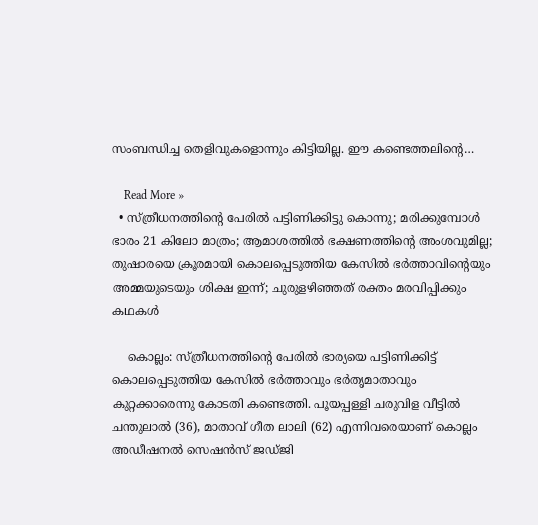സംബന്ധിച്ച തെളിവുകളൊന്നും കിട്ടിയില്ല. ഈ കണ്ടെത്തലിന്റെ…

    Read More »
  • സ്ത്രീധനത്തിന്റെ പേരില്‍ പട്ടിണിക്കിട്ടു കൊന്നു; മരിക്കുമ്പോള്‍ ഭാരം 21 കിലോ മാത്രം; ആമാശത്തില്‍ ഭക്ഷണത്തിന്റെ അംശവുമില്ല; തുഷാരയെ ക്രൂരമായി കൊലപ്പെടുത്തിയ കേസില്‍ ഭര്‍ത്താവിന്റെയും അമ്മയുടെയും ശിക്ഷ ഇന്ന്; ചുരുളഴിഞ്ഞത് രക്തം മരവിപ്പിക്കും കഥകള്‍

    കൊല്ലം: സ്ത്രീധനത്തിന്റെ പേരില്‍ ഭാര്യയെ പട്ടിണിക്കിട്ട് കൊലപ്പെടുത്തിയ കേസില്‍ ഭര്‍ത്താവും ഭര്‍തൃമാതാവും കുറ്റക്കാരെന്നു കോടതി കണ്ടെത്തി. പൂയപ്പള്ളി ചരുവിള വീട്ടില്‍ ചന്തുലാല്‍ (36), മാതാവ് ഗീത ലാലി (62) എന്നിവരെയാണ് കൊല്ലം അഡീഷനല്‍ സെഷന്‍സ് ജഡ്ജി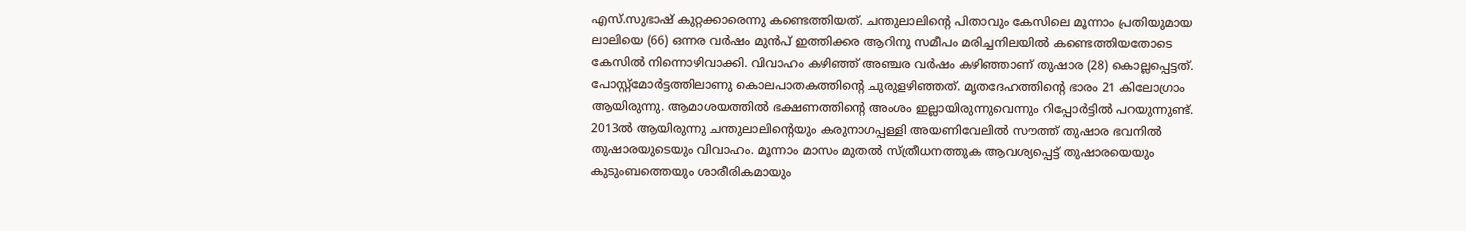എസ്.സുഭാഷ് കുറ്റക്കാരെന്നു കണ്ടെത്തിയത്. ചന്തുലാലിന്റെ പിതാവും കേസിലെ മൂന്നാം പ്രതിയുമായ ലാലിയെ (66) ഒന്നര വര്‍ഷം മുന്‍പ് ഇത്തിക്കര ആറിനു സമീപം മരിച്ചനിലയില്‍ കണ്ടെത്തിയതോടെ കേസില്‍ നിന്നൊഴിവാക്കി. വിവാഹം കഴിഞ്ഞ് അഞ്ചര വര്‍ഷം കഴിഞ്ഞാണ് തുഷാര (28) കൊല്ലപ്പെട്ടത്. പോസ്റ്റ്മോര്‍ട്ടത്തിലാണു കൊലപാതകത്തിന്റെ ചുരുളഴിഞ്ഞത്. മൃതദേഹത്തിന്റെ ഭാരം 21 കിലോഗ്രാം ആയിരുന്നു. ആമാശയത്തില്‍ ഭക്ഷണത്തിന്റെ അംശം ഇല്ലായിരുന്നുവെന്നും റിപ്പോര്‍ട്ടില്‍ പറയുന്നുണ്ട്. 2013ല്‍ ആയിരുന്നു ചന്തുലാലിന്റെയും കരുനാഗപ്പള്ളി അയണിവേലില്‍ സൗത്ത് തുഷാര ഭവനില്‍ തുഷാരയുടെയും വിവാഹം. മൂന്നാം മാസം മുതല്‍ സ്ത്രീധനത്തുക ആവശ്യപ്പെട്ട് തുഷാരയെയും കുടുംബത്തെയും ശാരീരികമായും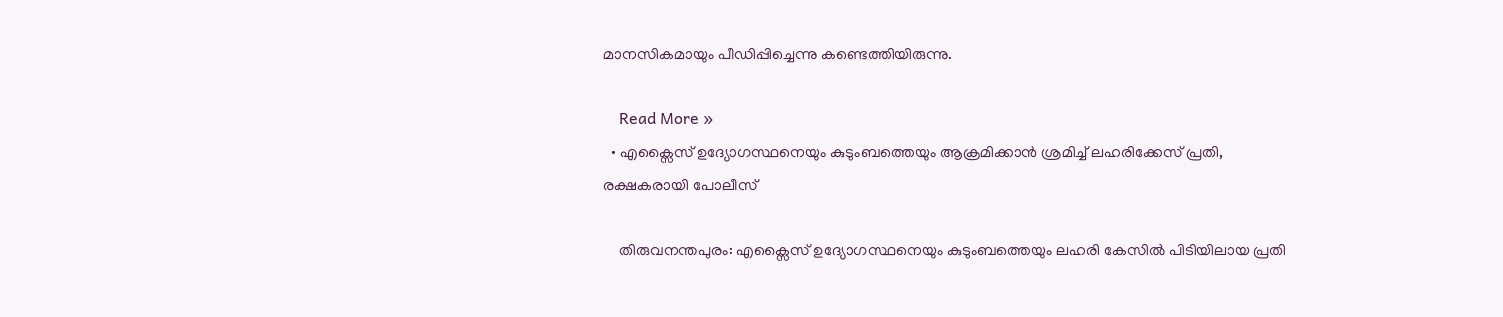മാനസികമായും പീഡിപ്പിച്ചെന്നു കണ്ടെത്തിയിരുന്നു.

    Read More »
  • എക്സൈസ് ഉദ്യോഗസ്ഥനെയും കുടുംബത്തെയും ആക്രമിക്കാൻ ശ്രമിച്ച് ലഹരിക്കേസ് പ്രതി, രക്ഷകരായി പോലീസ്

    തിരുവനന്തപുരം: എക്സൈസ് ഉദ്യോഗസ്ഥനെയും കുടുംബത്തെയും ലഹരി കേസിൽ പിടിയിലായ പ്രതി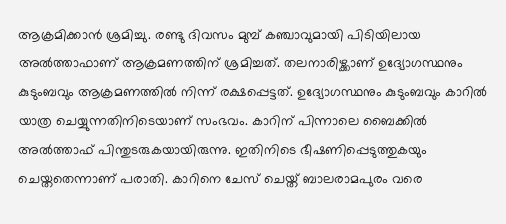ആക്രമിക്കാൻ ശ്രമിച്ചു. രണ്ടു ദിവസം മുമ്പ് കഞ്ചാവുമായി പിടിയിലായ അൽത്താഫാണ് ആക്രമണത്തിന് ശ്രമിച്ചത്. തലനാരിഴ്ക്കാണ് ഉദ്യോഗസ്ഥനും കുടുംബവും ആക്രമണത്തിൽ നിന്ന് രക്ഷപ്പെട്ടത്. ഉദ്യോഗസ്ഥനും കുടുംബവും കാറിൽ യാത്ര ചെയ്യുന്നതിനിടെയാണ് സംഭവം. കാറിന് പിന്നാലെ ബൈക്കിൽ അൽത്താഫ് പിന്തുടരുകയായിരുന്നു. ഇതിനിടെ ഭീഷണിപ്പെടുത്തുകയും ചെയ്തതെന്നാണ് പരാതി. കാറിനെ ചേസ് ചെയ്ത് ബാലരാമപുരം വരെ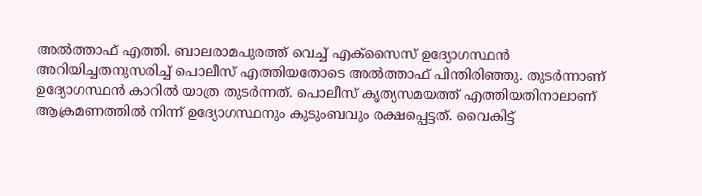അൽത്താഫ് എത്തി. ബാലരാമപുരത്ത് വെച്ച് എക്സൈസ് ഉദ്യോഗസ്ഥൻ അറിയിച്ചതനുസരിച്ച് പൊലീസ് എത്തിയതോടെ അൽത്താഫ് പിന്തിരിഞ്ഞു. തുടര്‍ന്നാണ് ഉദ്യോഗസ്ഥൻ കാറിൽ യാത്ര തുടര്‍ന്നത്. പൊലീസ് കൃത്യസമയത്ത് എത്തിയതിനാലാണ് ആക്രമണത്തിൽ നിന്ന് ഉദ്യോഗസ്ഥനും കുടുംബവും രക്ഷപ്പെട്ടത്. വൈകിട്ട്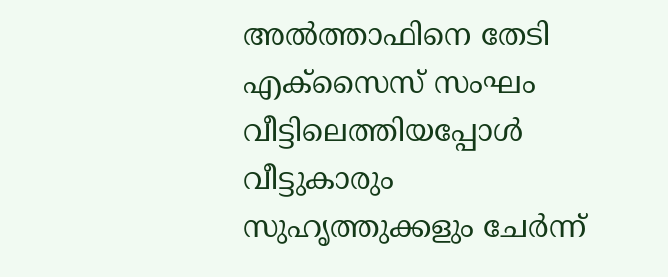അൽത്താഫിനെ തേടി എക്സൈസ് സംഘം വീട്ടിലെത്തിയപ്പോള്‍ വീട്ടുകാരും സുഹൃത്തുക്കളും ചേര്‍ന്ന്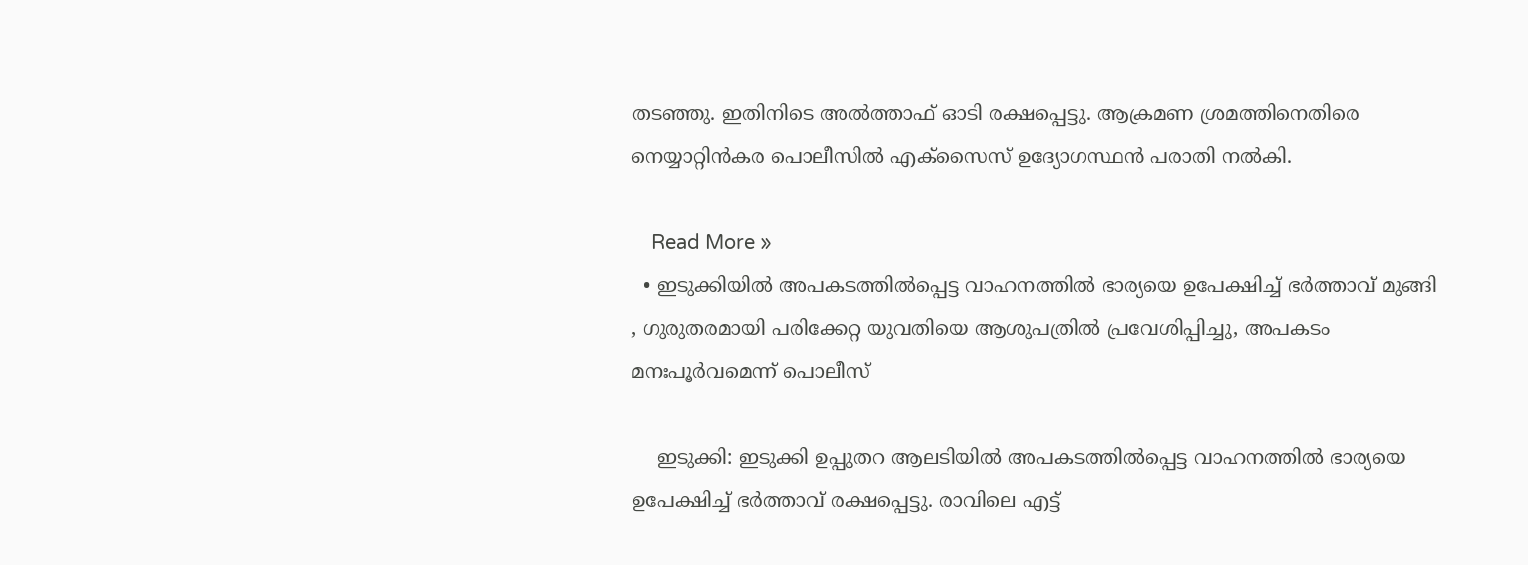ത‍ടഞ്ഞു. ഇതിനിടെ അൽത്താഫ് ഓടി രക്ഷപ്പെട്ടു. ആക്രമണ ശ്രമത്തിനെതിരെ നെയ്യാറ്റിൻകര പൊലീസിൽ എക്സൈസ് ഉദ്യോഗസ്ഥൻ പരാതി നൽകി.

    Read More »
  • ഇടുക്കിയിൽ അപകടത്തിൽപ്പെട്ട വാഹനത്തിൽ ഭാര്യയെ ഉപേക്ഷിച്ച് ഭർത്താവ് മുങ്ങി , ഗുരുതരമായി പരിക്കേറ്റ യുവതിയെ ആശുപത്രിൽ പ്രവേശിപ്പിച്ചു, അപകടം മനഃപൂർവമെന്ന് പൊലീസ്

    ഇടുക്കി: ഇടുക്കി ഉപ്പുതറ ആലടിയിൽ അപകടത്തിൽപ്പെട്ട വാഹനത്തിൽ ഭാര്യയെ ഉപേക്ഷിച്ച് ഭർത്താവ് രക്ഷപ്പെട്ടു. രാവിലെ എട്ട്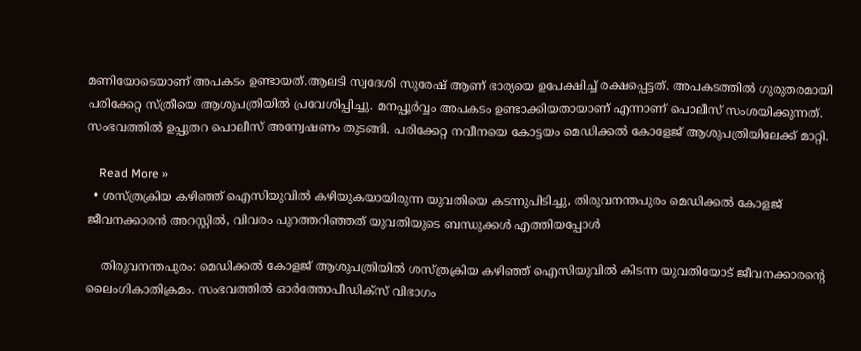മണിയോടെയാണ് അപകടം ഉണ്ടായത്.ആലടി സ്വദേശി സുരേഷ് ആണ് ഭാര്യയെ ഉപേക്ഷിച്ച് രക്ഷപ്പെട്ടത്. അപകടത്തിൽ ഗുരുതരമായി പരിക്കേറ്റ സ്ത്രീയെ ആശുപത്രിയിൽ പ്രവേശിപ്പിച്ചു. മനപ്പൂർവ്വം അപകടം ഉണ്ടാക്കിയതായാണ് എന്നാണ് പൊലീസ് സംശയിക്കുന്നത്. സംഭവത്തിൽ ഉപ്പുതറ പൊലീസ് അന്വേഷണം തുടങ്ങി. പരിക്കേറ്റ നവീനയെ കോട്ടയം മെഡിക്കൽ കോളേജ് ആശുപത്രിയിലേക്ക് മാറ്റി.

    Read More »
  • ശസ്ത്രക്രിയ കഴിഞ്ഞ് ഐസിയുവിൽ കഴിയുകയായിരുന്ന യുവതിയെ കടന്നുപിടിച്ചു, തിരുവനന്തപുരം മെഡിക്കൽ കോളജ് ജീവനക്കാരൻ അറസ്റ്റിൽ, വിവരം പുറത്തറിഞ്ഞത് യുവതിയുടെ ബന്ധുക്കൾ എത്തിയപ്പോൾ

    തിരുവനന്തപുരം: മെഡിക്കൽ കോളജ് ആശുപത്രിയിൽ ശസ്ത്രക്രിയ കഴിഞ്ഞ് ഐസിയുവിൽ കിടന്ന യുവതിയോട് ജീവനക്കാരന്റെ ലൈംഗികാതിക്രമം. സംഭവത്തിൽ ഓർത്തോപീഡിക്സ് വിഭാഗം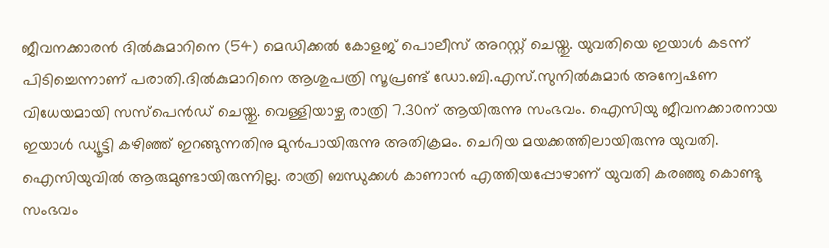ജീവനക്കാരൻ ദിൽകുമാറിനെ (54) മെഡിക്കൽ കോളജ് പൊലീസ് അറസ്റ്റ് ചെയ്തു. യുവതിയെ ഇയാൾ കടന്ന് പിടിച്ചെന്നാണ് പരാതി.ദിൽകുമാറിനെ ആശുപത്രി സൂപ്രണ്ട് ഡോ.ബി.എസ്.സുനിൽകുമാർ അന്വേഷണ വിധേയമായി സസ്പെൻഡ് ചെയ്തു. വെള്ളിയാഴ്ച രാത്രി 7.30ന് ആയിരുന്നു സംഭവം. ഐസിയു ജീവനക്കാരനായ ഇയാൾ ഡ്യൂട്ടി കഴിഞ്ഞ് ഇറങ്ങുന്നതിനു മുൻപായിരുന്നു അതിക്രമം. ചെറിയ മയക്കത്തിലായിരുന്നു യുവതി. ഐസിയുവിൽ ആരുമുണ്ടായിരുന്നില്ല. രാത്രി ബന്ധുക്കൾ കാണാൻ എത്തിയപ്പോഴാണ് യുവതി കരഞ്ഞു കൊണ്ടു സംഭവം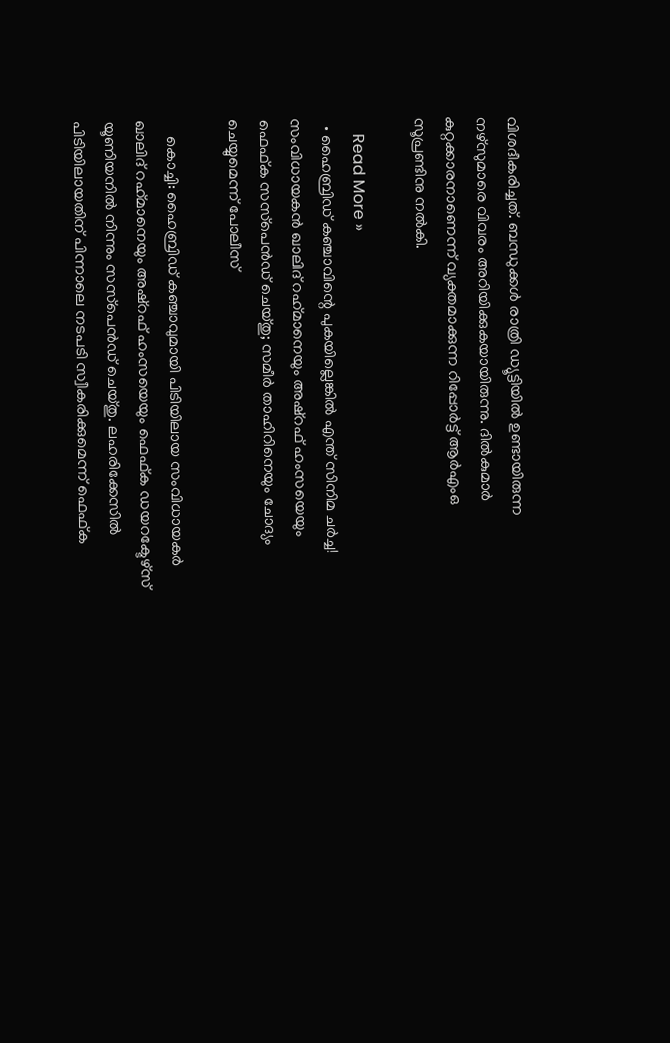വിശദീകരിച്ചത്. ബന്ധുക്കൾ രാത്രി ഡ്യൂട്ടിയിൽ ഉണ്ടായിരുന്ന നഴ്സുമാരെ വിവരം അറിയിക്കുകയായിരുന്നു. ദിൽകുമാർ കുറ്റക്കാരനാണെന്ന് വ്യക്തമാക്കുന്ന റിപ്പോർട്ട് ആർഎംഒ സൂപ്രണ്ടിനു നൽകി.

    Read More »
  • ഹൈബ്രിഡ് കഞ്ചാവിന്റെ പുകയില്ലെങ്കില്‍ എന്ത് സിനിമ ചര്‍ച്ച! സംവിധായകന്‍ ഖാലിദ് റഹ്‌മാനെയും അഷ്‌റഫ് ഹംസയെയും ഫെഫ്ക സസ്‌പെന്‍ഡ് ചെയ്തു; സമീര്‍ താഹിറിനെയും ചോദ്യം ചെയ്യുമെന്ന് പോലീസ്

    കൊച്ചി: ഹൈബ്രിഡ് കഞ്ചാവുമായി പിടിയിലായ സംവിധായകര്‍ ഖാലിദ് റഹ്‌മാനെയും അഷ്‌റഫ് ഹംസയെയും ഫെഫ്ക ഡയറക്ടേഴ്‌സ് യൂണിയനില്‍ നിന്നും സസ്‌പെന്‍ഡ് ചെയ്തു. ലഹരിക്കേസില്‍ പിടിയിലായതിന് പിന്നാലെ നടപടി സ്വീകരിക്കുമെന്ന് ഫെഫ്ക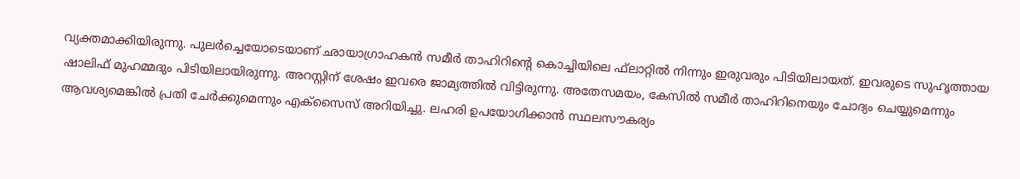വ്യക്തമാക്കിയിരുന്നു. പുലര്‍ച്ചെയോടെയാണ് ഛായാഗ്രാഹകന്‍ സമീര്‍ താഹിറിന്റെ കൊച്ചിയിലെ ഫ്‌ലാറ്റില്‍ നിന്നും ഇരുവരും പിടിയിലായത്. ഇവരുടെ സുഹൃത്തായ ഷാലിഫ് മുഹമ്മദും പിടിയിലായിരുന്നു. അറസ്റ്റിന് ശേഷം ഇവരെ ജാമ്യത്തില്‍ വിട്ടിരുന്നു. അതേസമയം, കേസില്‍ സമീര്‍ താഹിറിനെയും ചോദ്യം ചെയ്യുമെന്നും ആവശ്യമെങ്കില്‍ പ്രതി ചേര്‍ക്കുമെന്നും എക്‌സൈസ് അറിയിച്ചു. ലഹരി ഉപയോഗിക്കാന്‍ സ്ഥലസൗകര്യം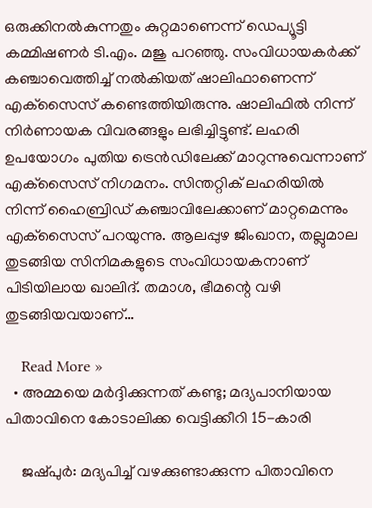ഒരുക്കിനല്‍കുന്നതും കുറ്റമാണെന്ന് ഡെപ്യൂട്ടി കമ്മിഷണര്‍ ടി.എം. മജു പറഞ്ഞു. സംവിധായകര്‍ക്ക് കഞ്ചാവെത്തിച്ച് നല്‍കിയത് ഷാലിഫാണെന്ന് എക്‌സൈസ് കണ്ടെത്തിയിരുന്നു. ഷാലിഫില്‍ നിന്ന് നിര്‍ണായക വിവരങ്ങളും ലഭിച്ചിട്ടുണ്ട്. ലഹരി ഉപയോഗം പുതിയ ട്രെന്‍ഡിലേക്ക് മാറുന്നുവെന്നാണ് എക്‌സൈസ് നിഗമനം. സിന്തറ്റിക് ലഹരിയില്‍ നിന്ന് ഹൈബ്രിഡ് കഞ്ചാവിലേക്കാണ് മാറ്റമെന്നും എക്‌സൈസ് പറയുന്നു. ആലപ്പുഴ ജിംഖാന, തല്ലുമാല തുടങ്ങിയ സിനിമകളുടെ സംവിധായകനാണ് പിടിയിലായ ഖാലിദ്. തമാശ, ഭീമന്റെ വഴി തുടങ്ങിയവയാണ്…

    Read More »
  • അമ്മയെ മര്‍ദ്ദിക്കുന്നത് കണ്ടു; മദ്യപാനിയായ പിതാവിനെ കോടാലിക്ക വെട്ടിക്കീറി 15-കാരി

    ജഷ്പുര്‍: മദ്യപിച്ച് വഴക്കുണ്ടാക്കുന്ന പിതാവിനെ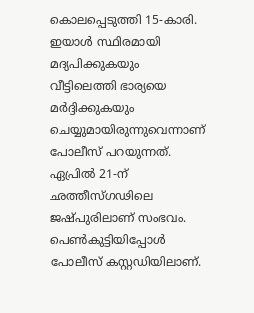കൊലപ്പെടുത്തി 15-കാരി. ഇയാള്‍ സ്ഥിരമായി മദ്യപിക്കുകയും വീട്ടിലെത്തി ഭാര്യയെ മര്‍ദ്ദിക്കുകയും ചെയ്യുമായിരുന്നുവെന്നാണ് പോലീസ് പറയുന്നത്. ഏപ്രില്‍ 21-ന് ഛത്തീസ്ഗഢിലെ ജഷ്പുരിലാണ് സംഭവം. പെണ്‍കുട്ടിയിപ്പോള്‍ പോലീസ് കസ്റ്റഡിയിലാണ്.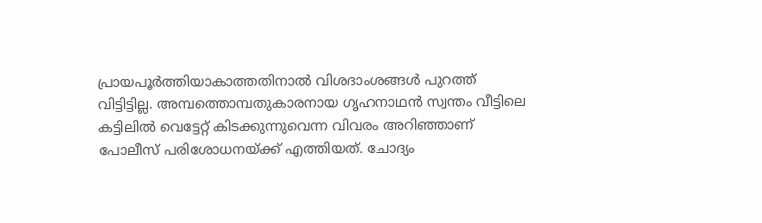പ്രായപൂര്‍ത്തിയാകാത്തതിനാല്‍ വിശദാംശങ്ങള്‍ പുറത്ത് വിട്ടിട്ടില്ല. അമ്പത്തൊമ്പതുകാരനായ ഗൃഹനാഥന്‍ സ്വന്തം വീട്ടിലെ കട്ടിലില്‍ വെട്ടേറ്റ് കിടക്കുന്നുവെന്ന വിവരം അറിഞ്ഞാണ് പോലീസ് പരിശോധനയ്ക്ക് എത്തിയത്. ചോദ്യം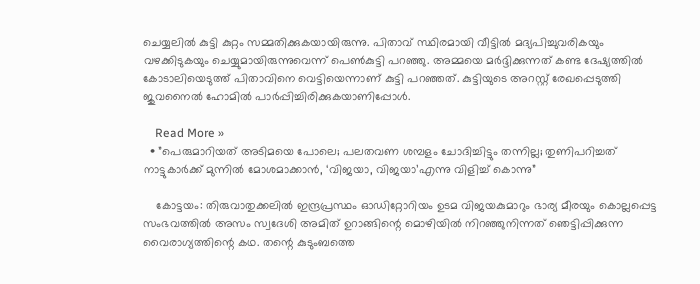ചെയ്യലില്‍ കുട്ടി കുറ്റം സമ്മതിക്കുകയായിരുന്നു. പിതാവ് സ്ഥിരമായി വീട്ടില്‍ മദ്യപിച്ചുവരികയും വഴക്കിടുകയും ചെയ്യുമായിരുന്നുവെന്ന് പെണ്‍കുട്ടി പറഞ്ഞു. അമ്മയെ മര്‍ദ്ദിക്കുന്നത് കണ്ട ദേഷ്യത്തില്‍ കോടാലിയെടുത്ത് പിതാവിനെ വെട്ടിയെന്നാണ് കുട്ടി പറഞ്ഞത്. കുട്ടിയുടെ അറസ്റ്റ് രേഖപ്പെടുത്തി ജുവനൈല്‍ ഹോമില്‍ പാര്‍പ്പിച്ചിരിക്കുകയാണിപ്പോള്‍.

    Read More »
  • ”പെരുമാറിയത് അടിമയെ പോലെ; പലതവണ ശമ്പളം ചോദിച്ചിട്ടും തന്നില്ല; തുണിപറിച്ചത് നാട്ടുകാര്‍ക്ക് മുന്നില്‍ മോശമാക്കാന്‍, ‘വിജയാ, വിജയാ’എന്നു വിളിച്ച് കൊന്നു”

    കോട്ടയം: തിരുവാതുക്കലില്‍ ഇന്ദ്രപ്രസ്ഥം ഓഡിറ്റോറിയം ഉടമ വിജയകുമാറും ഭാര്യ മീരയും കൊല്ലപ്പെട്ട സംഭവത്തില്‍ അസം സ്വദേശി അമിത് ഉറാങ്ങിന്റെ മൊഴിയില്‍ നിറഞ്ഞുനിന്നത് ഞെട്ടിപ്പിക്കുന്ന വൈരാഗ്യത്തിന്റെ കഥ. തന്റെ കുടുംബത്തെ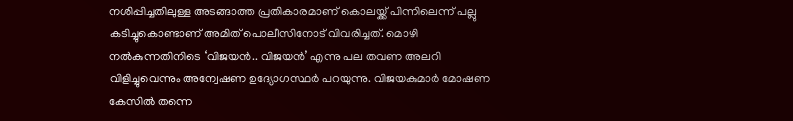നശിപ്പിച്ചതിലുള്ള അടങ്ങാത്ത പ്രതികാരമാണ് കൊലയ്ക്ക് പിന്നിലെന്ന് പല്ലു കടിച്ചുകൊണ്ടാണ് അമിത് പൊലീസിനോട് വിവരിച്ചത്. മൊഴി നല്‍കുന്നതിനിടെ ‘വിജയന്‍.. വിജയന്‍’ എന്നു പല തവണ അലറി വിളിച്ചുവെന്നും അന്വേഷണ ഉദ്യോഗസ്ഥര്‍ പറയുന്നു. വിജയകുമാര്‍ മോഷണ കേസില്‍ തന്നെ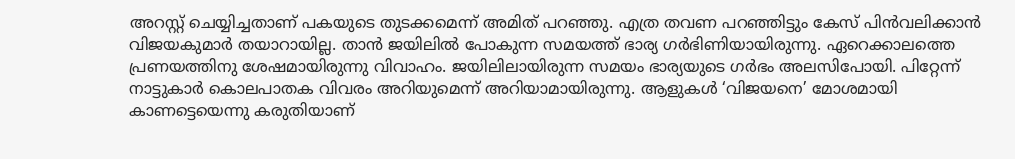അറസ്റ്റ് ചെയ്യിച്ചതാണ് പകയുടെ തുടക്കമെന്ന് അമിത് പറഞ്ഞു. എത്ര തവണ പറഞ്ഞിട്ടും കേസ് പിന്‍വലിക്കാന്‍ വിജയകുമാര്‍ തയാറായില്ല. താന്‍ ജയിലില്‍ പോകുന്ന സമയത്ത് ഭാര്യ ഗര്‍ഭിണിയായിരുന്നു. ഏറെക്കാലത്തെ പ്രണയത്തിനു ശേഷമായിരുന്നു വിവാഹം. ജയിലിലായിരുന്ന സമയം ഭാര്യയുടെ ഗര്‍ഭം അലസിപോയി. പിറ്റേന്ന് നാട്ടുകാര്‍ കൊലപാതക വിവരം അറിയുമെന്ന് അറിയാമായിരുന്നു. ആളുകള്‍ ‘വിജയനെ’ മോശമായി കാണട്ടെയെന്നു കരുതിയാണ്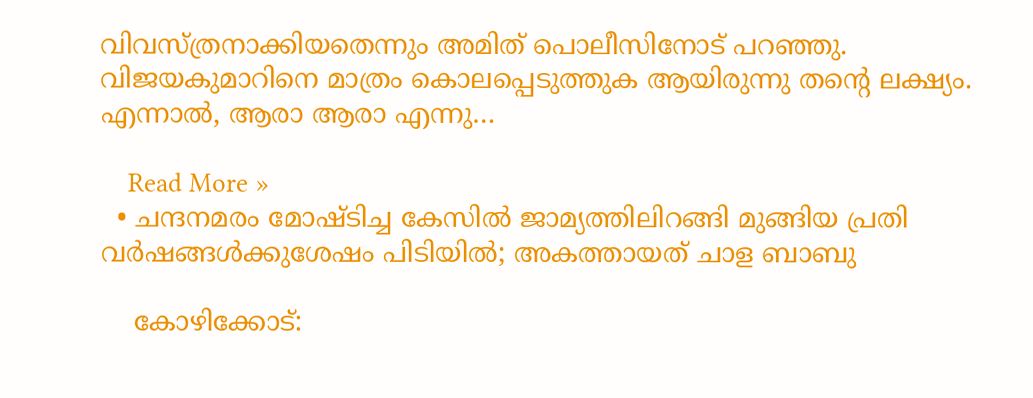വിവസ്ത്രനാക്കിയതെന്നും അമിത് പൊലീസിനോട് പറഞ്ഞു. വിജയകുമാറിനെ മാത്രം കൊലപ്പെടുത്തുക ആയിരുന്നു തന്റെ ലക്ഷ്യം. എന്നാല്‍, ആരാ ആരാ എന്നു…

    Read More »
  • ചന്ദനമരം മോഷ്ടിച്ച കേസില്‍ ജാമ്യത്തിലിറങ്ങി മുങ്ങിയ പ്രതി വര്‍ഷങ്ങള്‍ക്കുശേഷം പിടിയില്‍; അകത്തായത് ചാള ബാബു

    കോഴിക്കോട്: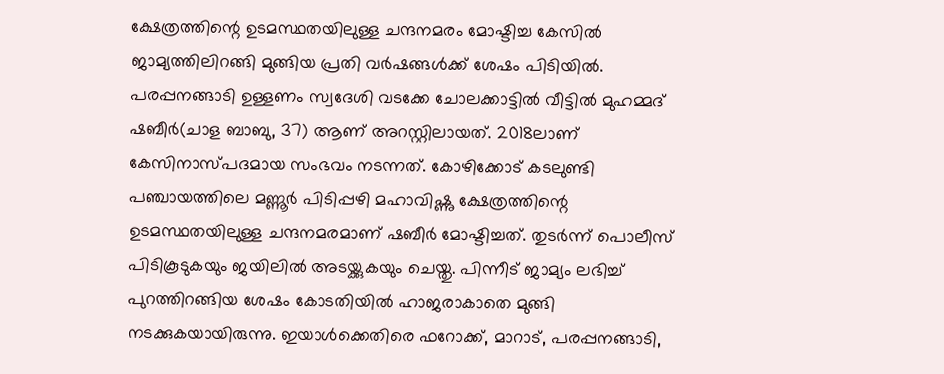ക്ഷേത്രത്തിന്റെ ഉടമസ്ഥതയിലുള്ള ചന്ദനമരം മോഷ്ടിച്ച കേസില്‍ ജാമ്യത്തിലിറങ്ങി മുങ്ങിയ പ്രതി വര്‍ഷങ്ങള്‍ക്ക് ശേഷം പിടിയില്‍. പരപ്പനങ്ങാടി ഉള്ളണം സ്വദേശി വടക്കേ ചോലക്കാട്ടില്‍ വീട്ടില്‍ മുഹമ്മദ് ഷബീര്‍(ചാള ബാബു, 37) ആണ് അറസ്റ്റിലായത്. 2018ലാണ് കേസിനാസ്പദമായ സംഭവം നടന്നത്. കോഴിക്കോട് കടലുണ്ടി പഞ്ചായത്തിലെ മണ്ണൂര്‍ പിടിപ്പഴി മഹാവിഷ്ണു ക്ഷേത്രത്തിന്റെ ഉടമസ്ഥതയിലുള്ള ചന്ദനമരമാണ് ഷബീര്‍ മോഷ്ടിച്ചത്. തുടര്‍ന്ന് പൊലീസ് പിടികൂടുകയും ജയിലില്‍ അടയ്ക്കുകയും ചെയ്തു. പിന്നീട് ജാമ്യം ലഭിച്ച് പുറത്തിറങ്ങിയ ശേഷം കോടതിയില്‍ ഹാജരാകാതെ മുങ്ങി നടക്കുകയായിരുന്നു. ഇയാള്‍ക്കെതിരെ ഫറോക്ക്, മാറാട്, പരപ്പനങ്ങാടി,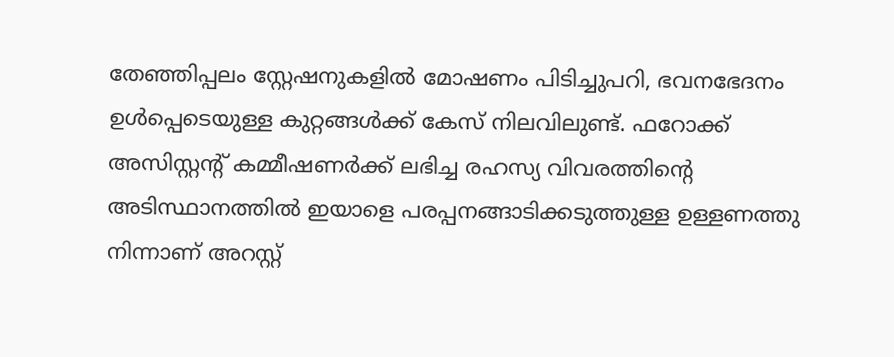തേഞ്ഞിപ്പലം സ്റ്റേഷനുകളില്‍ മോഷണം പിടിച്ചുപറി, ഭവനഭേദനം ഉള്‍പ്പെടെയുള്ള കുറ്റങ്ങള്‍ക്ക് കേസ് നിലവിലുണ്ട്. ഫറോക്ക് അസിസ്റ്റന്റ് കമ്മീഷണര്‍ക്ക് ലഭിച്ച രഹസ്യ വിവരത്തിന്റെ അടിസ്ഥാനത്തില്‍ ഇയാളെ പരപ്പനങ്ങാടിക്കടുത്തുള്ള ഉള്ളണത്തു നിന്നാണ് അറസ്റ്റ്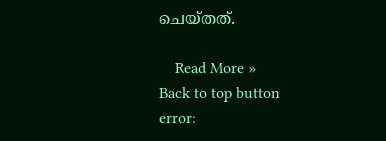ചെയ്തത്.

    Read More »
Back to top button
error: